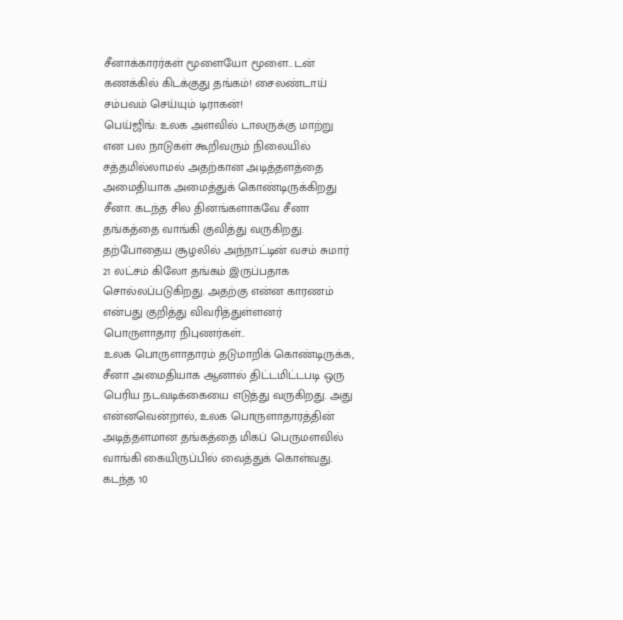சீனாக்காரர்கள் மூளையோ மூளை.. டன் கணக்கில் கிடக்குது தங்கம்! சைலண்டாய் சம்பவம் செய்யும் டிராகன்!
பெய்ஜிங்: உலக அளவில் டாலருக்கு மாற்று என பல நாடுகள் கூறிவரும் நிலையில் சத்தமில்லாமல் அதற்கான அடித்தளத்தை அமைதியாக அமைத்துக் கொண்டிருக்கிறது சீனா. கடந்த சில தினங்களாகவே சீனா தங்கத்தை வாங்கி குவித்து வருகிறது. தற்போதைய சூழலில் அந்நாட்டின் வசம் சுமார் 21 லட்சம் கிலோ தங்கம் இருப்பதாக சொல்லப்படுகிறது. அதற்கு என்ன காரணம் என்பது குறித்து விவரித்துள்ளனர் பொருளாதார நிபுணர்கள்..
உலக பொருளாதாரம் தடுமாறிக் கொண்டிருக்க, சீனா அமைதியாக ஆனால் திட்டமிட்டபடி ஒரு பெரிய நடவடிக்கையை எடுத்து வருகிறது. அது என்னவென்றால், உலக பொருளாதாரத்தின் அடித்தளமான தங்கத்தை மிகப் பெருமளவில் வாங்கி கையிருப்பில் வைத்துக் கொள்வது.
கடந்த 10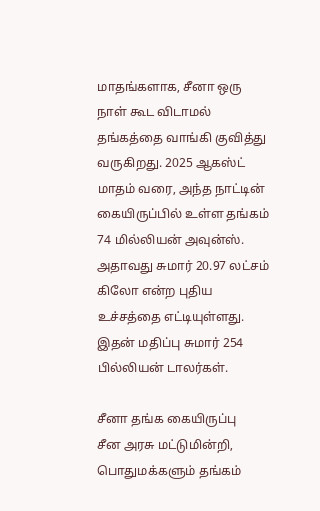மாதங்களாக, சீனா ஒரு நாள் கூட விடாமல் தங்கத்தை வாங்கி குவித்து வருகிறது. 2025 ஆகஸ்ட் மாதம் வரை, அந்த நாட்டின் கையிருப்பில் உள்ள தங்கம் 74 மில்லியன் அவுன்ஸ். அதாவது சுமார் 20.97 லட்சம் கிலோ என்ற புதிய உச்சத்தை எட்டியுள்ளது. இதன் மதிப்பு சுமார் 254 பில்லியன் டாலர்கள்.

சீனா தங்க கையிருப்பு
சீன அரசு மட்டுமின்றி, பொதுமக்களும் தங்கம்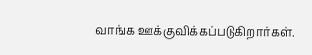வாங்க ஊக்குவிக்கப்படுகிறார்கள்.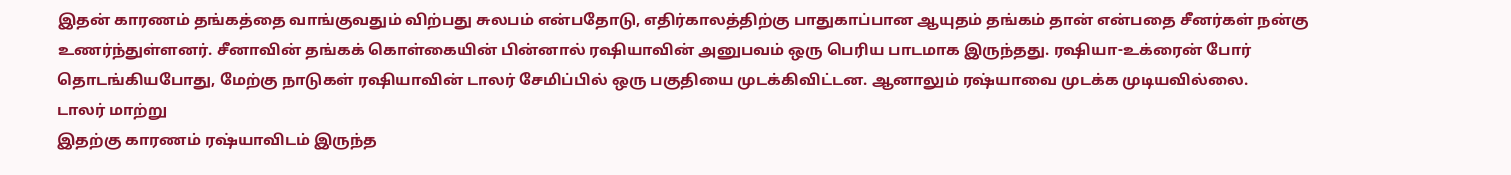இதன் காரணம் தங்கத்தை வாங்குவதும் விற்பது சுலபம் என்பதோடு, எதிர்காலத்திற்கு பாதுகாப்பான ஆயுதம் தங்கம் தான் என்பதை சீனர்கள் நன்கு உணர்ந்துள்ளனர். சீனாவின் தங்கக் கொள்கையின் பின்னால் ரஷியாவின் அனுபவம் ஒரு பெரிய பாடமாக இருந்தது. ரஷியா-உக்ரைன் போர் தொடங்கியபோது, மேற்கு நாடுகள் ரஷியாவின் டாலர் சேமிப்பில் ஒரு பகுதியை முடக்கிவிட்டன. ஆனாலும் ரஷ்யாவை முடக்க முடியவில்லை.
டாலர் மாற்று
இதற்கு காரணம் ரஷ்யாவிடம் இருந்த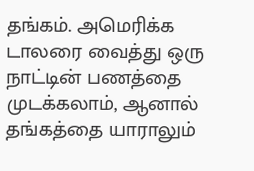தங்கம். அமெரிக்க டாலரை வைத்து ஒரு நாட்டின் பணத்தை முடக்கலாம், ஆனால் தங்கத்தை யாராலும்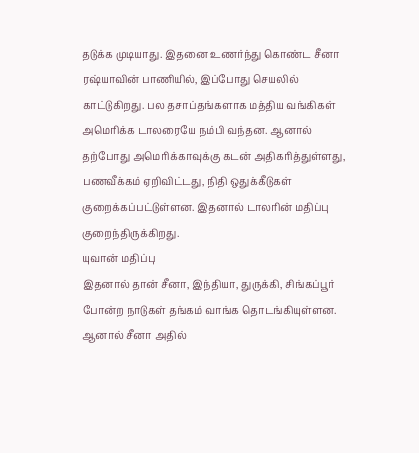தடுக்க முடியாது. இதனை உணர்ந்து கொண்ட சீனா ரஷ்யாவின் பாணியில், இப்போது செயலில் காட்டுகிறது. பல தசாப்தங்களாக மத்திய வங்கிகள் அமெரிக்க டாலரையே நம்பி வந்தன. ஆனால் தற்போது அமெரிக்காவுக்கு கடன் அதிகரித்துள்ளது, பணவீக்கம் ஏறிவிட்டது, நிதி ஒதுக்கீடுகள் குறைக்கப்பட்டுள்ளன. இதனால் டாலரின் மதிப்பு குறைந்திருக்கிறது.
யுவான் மதிப்பு
இதனால் தான் சீனா, இந்தியா, துருக்கி, சிங்கப்பூர் போன்ற நாடுகள் தங்கம் வாங்க தொடங்கியுள்ளன. ஆனால் சீனா அதில்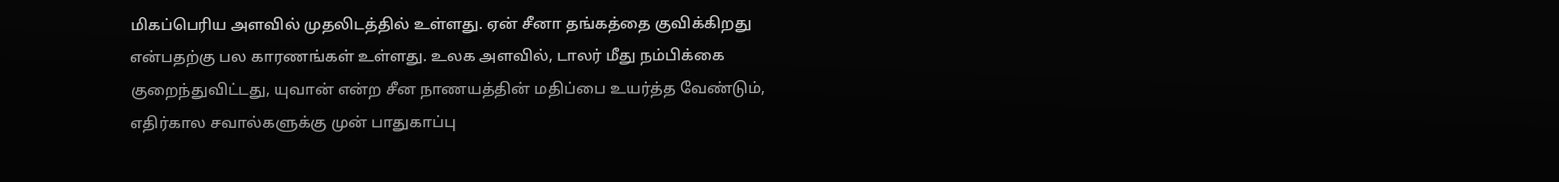மிகப்பெரிய அளவில் முதலிடத்தில் உள்ளது. ஏன் சீனா தங்கத்தை குவிக்கிறது என்பதற்கு பல காரணங்கள் உள்ளது. உலக அளவில், டாலர் மீது நம்பிக்கை குறைந்துவிட்டது, யுவான் என்ற சீன நாணயத்தின் மதிப்பை உயர்த்த வேண்டும், எதிர்கால சவால்களுக்கு முன் பாதுகாப்பு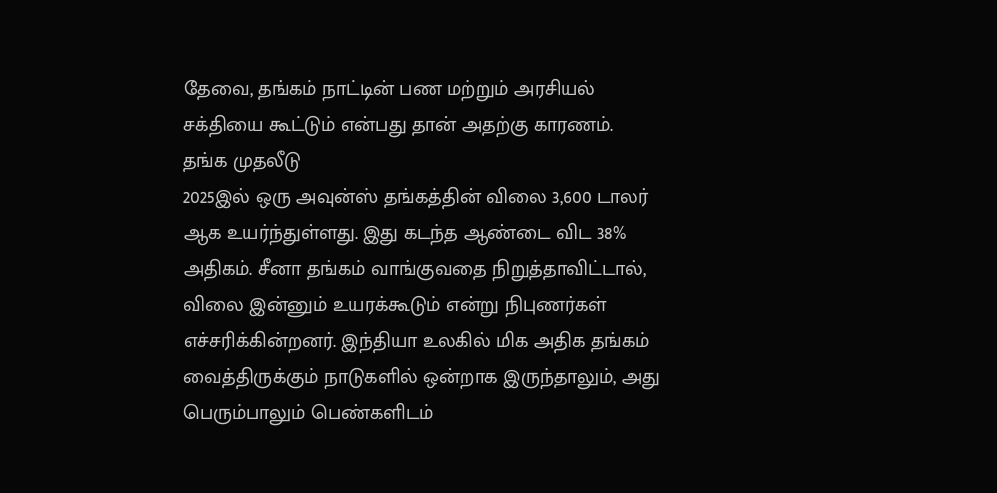தேவை, தங்கம் நாட்டின் பண மற்றும் அரசியல் சக்தியை கூட்டும் என்பது தான் அதற்கு காரணம்.
தங்க முதலீடு
2025இல் ஒரு அவுன்ஸ் தங்கத்தின் விலை 3,600 டாலர் ஆக உயர்ந்துள்ளது. இது கடந்த ஆண்டை விட 38% அதிகம். சீனா தங்கம் வாங்குவதை நிறுத்தாவிட்டால், விலை இன்னும் உயரக்கூடும் என்று நிபுணர்கள் எச்சரிக்கின்றனர். இந்தியா உலகில் மிக அதிக தங்கம் வைத்திருக்கும் நாடுகளில் ஒன்றாக இருந்தாலும், அது பெரும்பாலும் பெண்களிடம்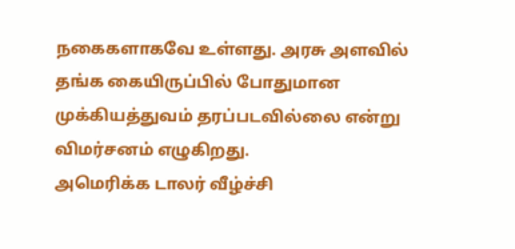நகைகளாகவே உள்ளது. அரசு அளவில் தங்க கையிருப்பில் போதுமான முக்கியத்துவம் தரப்படவில்லை என்று விமர்சனம் எழுகிறது.
அமெரிக்க டாலர் வீழ்ச்சி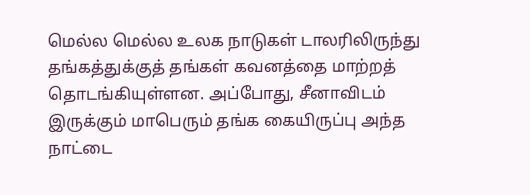மெல்ல மெல்ல உலக நாடுகள் டாலரிலிருந்து தங்கத்துக்குத் தங்கள் கவனத்தை மாற்றத் தொடங்கியுள்ளன. அப்போது, சீனாவிடம் இருக்கும் மாபெரும் தங்க கையிருப்பு அந்த நாட்டை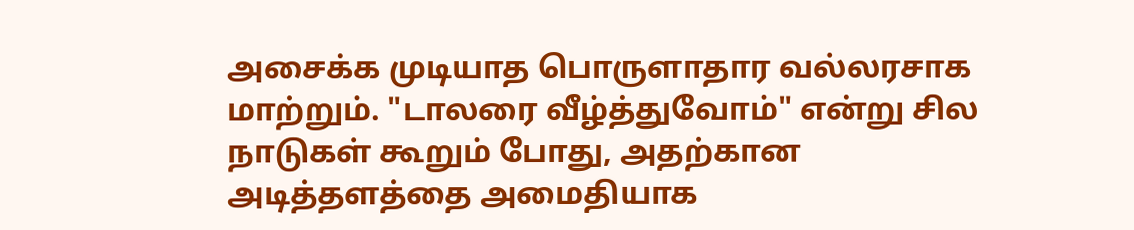அசைக்க முடியாத பொருளாதார வல்லரசாக மாற்றும். "டாலரை வீழ்த்துவோம்" என்று சில நாடுகள் கூறும் போது, அதற்கான அடித்தளத்தை அமைதியாக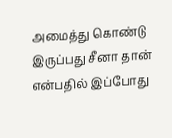அமைத்து கொண்டு இருப்பது சீனா தான் என்பதில் இப்போது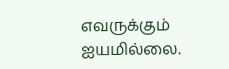எவருக்கும் ஐயமில்லை.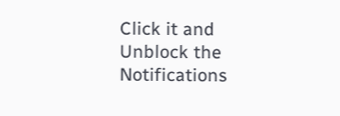Click it and Unblock the Notifications